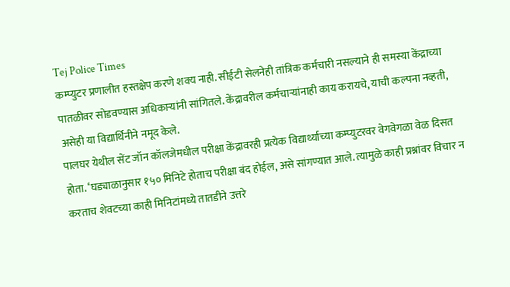Tej Police Times
कम्प्युटर प्रणालीत हस्तक्षेप करणे शक्य नाही. सीईटी सेलनेही तांत्रिक कर्मचारी नसल्याने ही समस्या केंद्राच्या पातळीवर सोडवण्यास अधिकाऱ्यांनी सांगितले. केंद्रावरील कर्मचाऱ्यांनाही काय करायचे, याची कल्पना नव्हती, असेही या विद्यार्थिनीने नमूद केले.
पालघर येथील सेंट जॉन कॉलजेमधील परीक्षा केंद्रावरही प्रत्येक विद्यार्थ्याच्या कम्प्युटरवर वेगवेगळा वेळ दिसत होता. ‘घड्याळानुसार १५० मिनिटे होताच परीक्षा बंद होईल, असे सांगण्यात आले. त्यामुळे काही प्रश्नांवर विचार न करताच शेवटच्या काही मिनिटांमध्ये तातडीने उत्तरे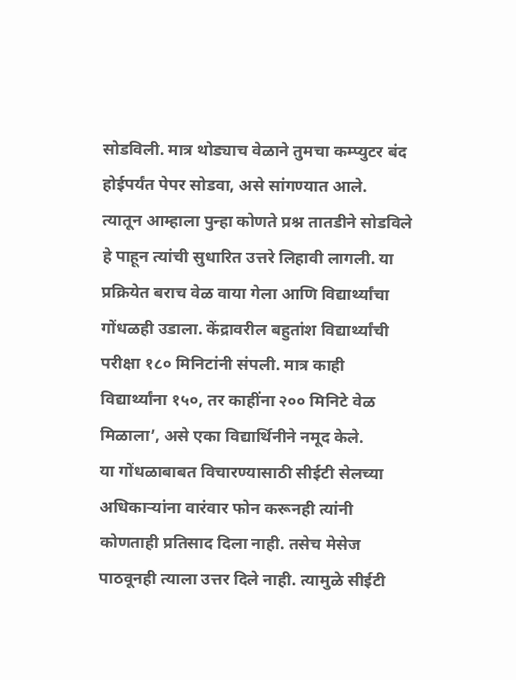सोडविली. मात्र थोड्याच वेळाने तुमचा कम्प्युटर बंद होईपर्यंत पेपर सोडवा, असे सांगण्यात आले.
त्यातून आम्हाला पुन्हा कोणते प्रश्न तातडीने सोडविले हे पाहून त्यांची सुधारित उत्तरे लिहावी लागली. या प्रक्रियेत बराच वेळ वाया गेला आणि विद्यार्थ्यांचा गोंधळही उडाला. केंद्रावरील बहुतांश विद्यार्थ्यांची परीक्षा १८० मिनिटांनी संपली. मात्र काही विद्यार्थ्यांना १५०, तर काहींना २०० मिनिटे वेळ मिळाला’, असे एका विद्यार्थिनीने नमूद केले.
या गोंधळाबाबत विचारण्यासाठी सीईटी सेलच्या अधिकाऱ्यांना वारंवार फोन करूनही त्यांनी कोणताही प्रतिसाद दिला नाही. तसेच मेसेज पाठवूनही त्याला उत्तर दिले नाही. त्यामुळे सीईटी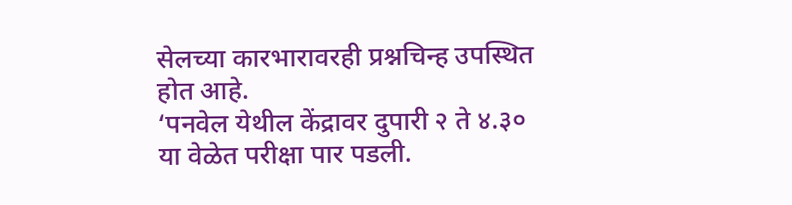सेलच्या कारभारावरही प्रश्नचिन्ह उपस्थित होत आहे.
‘पनवेल येथील केंद्रावर दुपारी २ ते ४.३० या वेळेत परीक्षा पार पडली.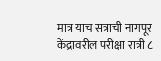मात्र याच सत्राची नागपूर केंद्रावरील परीक्षा रात्री ८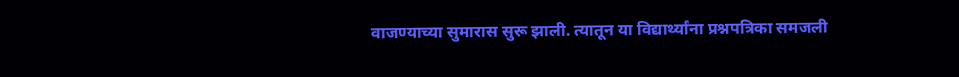वाजण्याच्या सुमारास सुरू झाली. त्यातून या विद्यार्थ्यांना प्रश्नपत्रिका समजली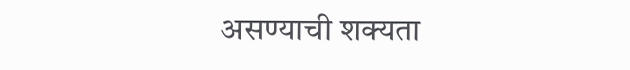असण्याची शक्यता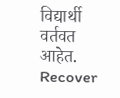विद्यार्थी वर्तवत आहेत.
Recover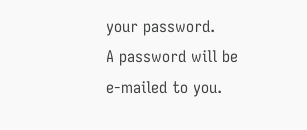your password.
A password will be e-mailed to you.